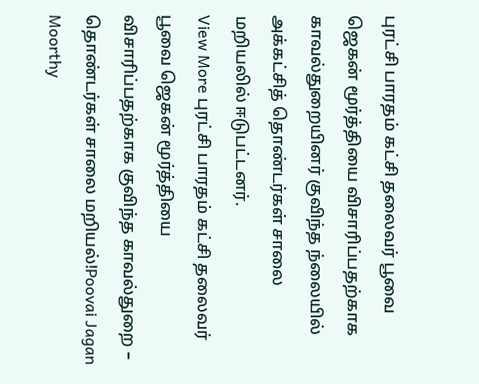புரட்சி பாரதம் கட்சி தலைவர் பூவை ஜெகன் மூர்த்தியை விசாரிப்பதற்காக காவல்துறையினர் குவிந்த ந்லையில் அக்கட்சித் தொண்டர்கள் சாலை மறியலில் ஈடுபட்டனர்.
View More புரட்சி பாரதம் கட்சி தலைவர் பூவை ஜெகன் மூர்த்தியை விசாரிப்பதற்காக குவிந்த காவல்துறை – தொண்டர்கள் சாலை மறியல்!Poovai Jagan Moorthy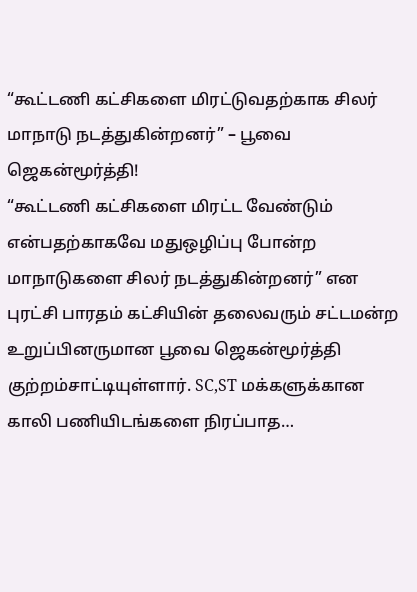“கூட்டணி கட்சிகளை மிரட்டுவதற்காக சிலர் மாநாடு நடத்துகின்றனர்” – பூவை ஜெகன்மூர்த்தி!
“கூட்டணி கட்சிகளை மிரட்ட வேண்டும் என்பதற்காகவே மதுஒழிப்பு போன்ற மாநாடுகளை சிலர் நடத்துகின்றனர்” என புரட்சி பாரதம் கட்சியின் தலைவரும் சட்டமன்ற உறுப்பினருமான பூவை ஜெகன்மூர்த்தி குற்றம்சாட்டியுள்ளார். SC,ST மக்களுக்கான காலி பணியிடங்களை நிரப்பாத…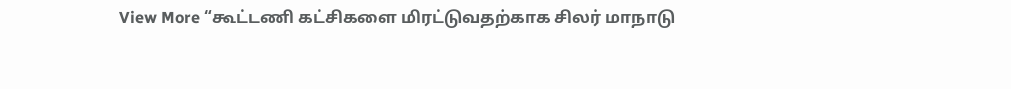View More “கூட்டணி கட்சிகளை மிரட்டுவதற்காக சிலர் மாநாடு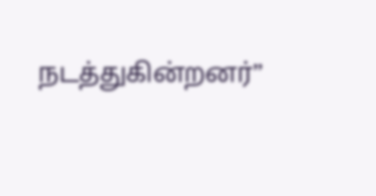நடத்துகின்றனர்”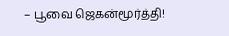– பூவை ஜெகன்மூர்த்தி!